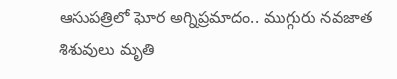ఆసుపత్రిలో ఘోర అగ్నిప్రమాదం.. ముగ్గురు నవజాత శిశువులు మృతి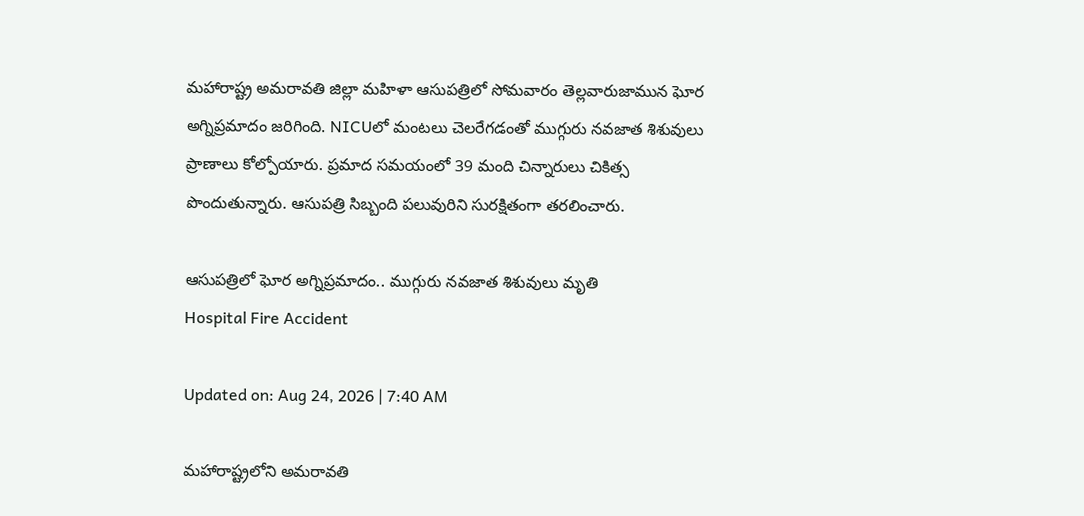మహారాష్ట్ర అమరావతి జిల్లా మహిళా ఆసుపత్రిలో సోమవారం తెల్లవారుజామున ఘోర అగ్నిప్రమాదం జరిగింది. NICUలో మంటలు చెలరేగడంతో ముగ్గురు నవజాత శిశువులు ప్రాణాలు కోల్పోయారు. ప్రమాద సమయంలో 39 మంది చిన్నారులు చికిత్స పొందుతున్నారు. ఆసుపత్రి సిబ్బంది పలువురిని సురక్షితంగా తరలించారు.

ఆసుపత్రిలో ఘోర అగ్నిప్రమాదం.. ముగ్గురు నవజాత శిశువులు మృతి
Hospital Fire Accident

Updated on: Aug 24, 2026 | 7:40 AM

మహారాష్ట్రలోని అమరావతి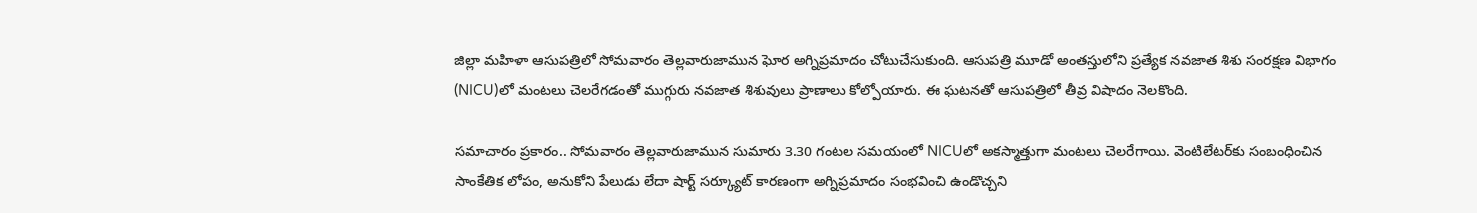జిల్లా మహిళా ఆసుపత్రిలో సోమవారం తెల్లవారుజామున ఘోర అగ్నిప్రమాదం చోటుచేసుకుంది. ఆసుపత్రి మూడో అంతస్తులోని ప్రత్యేక నవజాత శిశు సంరక్షణ విభాగం (NICU)లో మంటలు చెలరేగడంతో ముగ్గురు నవజాత శిశువులు ప్రాణాలు కోల్పోయారు. ఈ ఘటనతో ఆసుపత్రిలో తీవ్ర విషాదం నెలకొంది.

సమాచారం ప్రకారం.. సోమవారం తెల్లవారుజామున సుమారు 3.30 గంటల సమయంలో NICUలో అకస్మాత్తుగా మంటలు చెలరేగాయి. వెంటిలేటర్‌కు సంబంధించిన సాంకేతిక లోపం, అనుకోని పేలుడు లేదా షార్ట్‌ సర్క్యూట్‌ కారణంగా అగ్నిప్రమాదం సంభవించి ఉండొచ్చని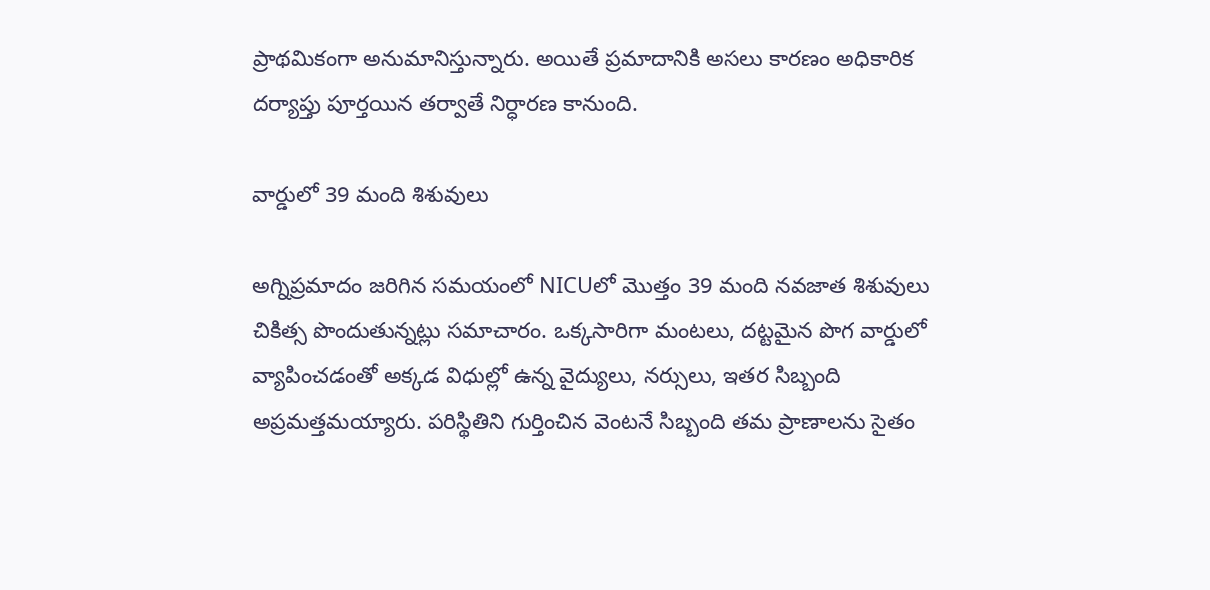ప్రాథమికంగా అనుమానిస్తున్నారు. అయితే ప్రమాదానికి అసలు కారణం అధికారిక దర్యాప్తు పూర్తయిన తర్వాతే నిర్ధారణ కానుంది.

వార్డులో 39 మంది శిశువులు

అగ్నిప్రమాదం జరిగిన సమయంలో NICUలో మొత్తం 39 మంది నవజాత శిశువులు చికిత్స పొందుతున్నట్లు సమాచారం. ఒక్కసారిగా మంటలు, దట్టమైన పొగ వార్డులో వ్యాపించడంతో అక్కడ విధుల్లో ఉన్న వైద్యులు, నర్సులు, ఇతర సిబ్బంది అప్రమత్తమయ్యారు. పరిస్థితిని గుర్తించిన వెంటనే సిబ్బంది తమ ప్రాణాలను సైతం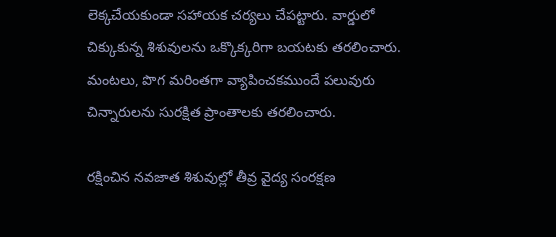లెక్కచేయకుండా సహాయక చర్యలు చేపట్టారు. వార్డులో చిక్కుకున్న శిశువులను ఒక్కొక్కరిగా బయటకు తరలించారు. మంటలు, పొగ మరింతగా వ్యాపించకముందే పలువురు చిన్నారులను సురక్షిత ప్రాంతాలకు తరలించారు.

రక్షించిన నవజాత శిశువుల్లో తీవ్ర వైద్య సంరక్షణ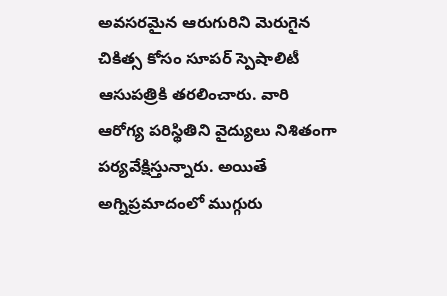అవసరమైన ఆరుగురిని మెరుగైన చికిత్స కోసం సూపర్‌ స్పెషాలిటీ ఆసుపత్రికి తరలించారు. వారి ఆరోగ్య పరిస్థితిని వైద్యులు నిశితంగా పర్యవేక్షిస్తున్నారు. అయితే అగ్నిప్రమాదంలో ముగ్గురు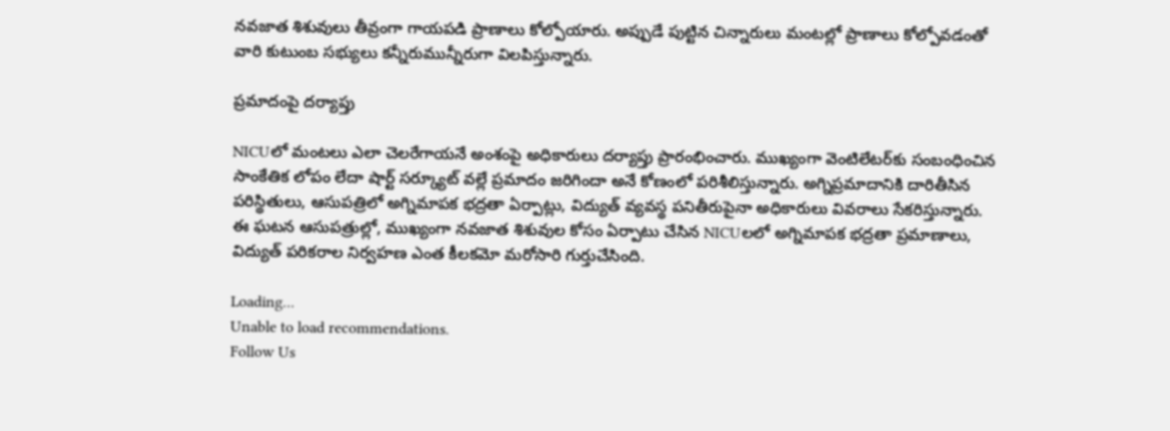నవజాత శిశువులు తీవ్రంగా గాయపడి ప్రాణాలు కోల్పోయారు. అప్పుడే పుట్టిన చిన్నారులు మంటల్లో ప్రాణాలు కోల్పోవడంతో వారి కుటుంబ సభ్యులు కన్నీరుమున్నీరుగా విలపిస్తున్నారు.

ప్రమాదంపై దర్యాప్తు

NICUలో మంటలు ఎలా చెలరేగాయనే అంశంపై అధికారులు దర్యాప్తు ప్రారంభించారు. ముఖ్యంగా వెంటిలేటర్‌కు సంబంధించిన సాంకేతిక లోపం లేదా షార్ట్‌ సర్క్యూట్‌ వల్లే ప్రమాదం జరిగిందా అనే కోణంలో పరిశీలిస్తున్నారు. అగ్నిప్రమాదానికి దారితీసిన పరిస్థితులు, ఆసుపత్రిలో అగ్నిమాపక భద్రతా ఏర్పాట్లు, విద్యుత్‌ వ్యవస్థ పనితీరుపైనా అధికారులు వివరాలు సేకరిస్తున్నారు. ఈ ఘటన ఆసుపత్రుల్లో, ముఖ్యంగా నవజాత శిశువుల కోసం ఏర్పాటు చేసిన NICUలలో అగ్నిమాపక భద్రతా ప్రమాణాలు, విద్యుత్‌ పరికరాల నిర్వహణ ఎంత కీలకమో మరోసారి గుర్తుచేసింది.

Loading...
Unable to load recommendations.
Follow Us